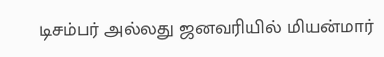டிசம்பர் அல்லது ஜனவரியில் மியன்மார்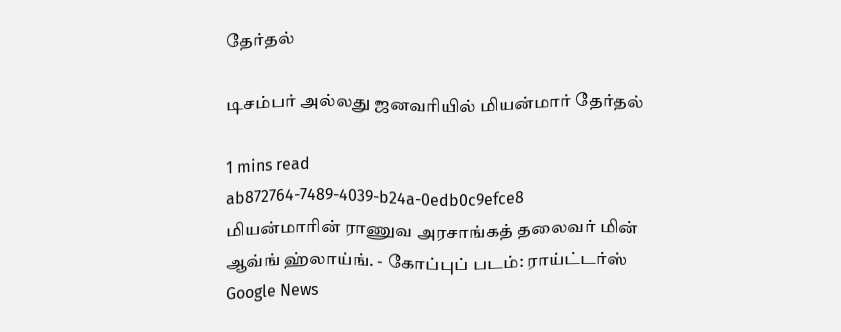தேர்தல்

டிசம்பர் அல்லது ஜனவரியில் மியன்மார் தேர்தல்

1 mins read
ab872764-7489-4039-b24a-0edb0c9efce8
மியன்மாரின் ராணுவ அரசாங்கத் தலைவர் மின் ஆவ்ங் ஹ்லாய்ங். - கோப்புப் படம்: ராய்ட்டர்ஸ்
Google News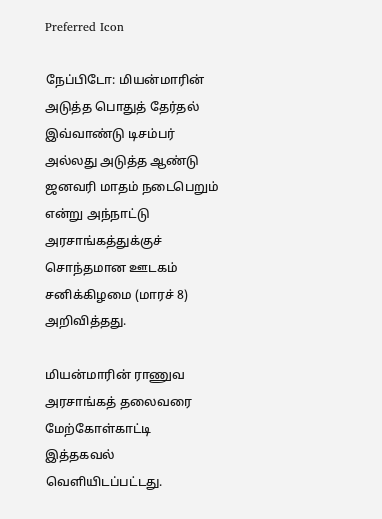Preferred Icon

நேப்பிடோ: மியன்மாரின் அடுத்த பொதுத் தேர்தல் இவ்வாண்டு டிசம்பர் அல்லது அடுத்த ஆண்டு ஜனவரி மாதம் நடைபெறும் என்று அந்நாட்டு அரசாங்கத்துக்குச் சொந்தமான ஊடகம் சனிக்கிழமை (மாரச் 8) அறிவித்தது.

மியன்மாரின் ராணுவ அரசாங்கத் தலைவரை மேற்கோள்காட்டி இத்தகவல் வெளியிடப்பட்டது.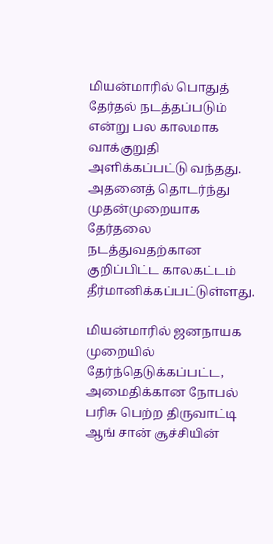மியன்மாரில் பொதுத் தேர்தல் நடத்தப்படும் என்று பல காலமாக வாக்குறுதி அளிக்கப்பட்டு வந்தது. அதனைத் தொடர்ந்து முதன்முறையாக தேர்தலை நடத்துவதற்கான குறிப்பிட்ட காலகட்டம் தீர்மானிக்கப்பட்டுள்ளது.

மியன்மாரில் ஜனநாயக முறையில் தேர்ந்தெடுக்கப்பட்ட, அமைதிக்கான நோபல் பரிசு பெற்ற திருவாட்டி ஆங் சான் சூச்சியின்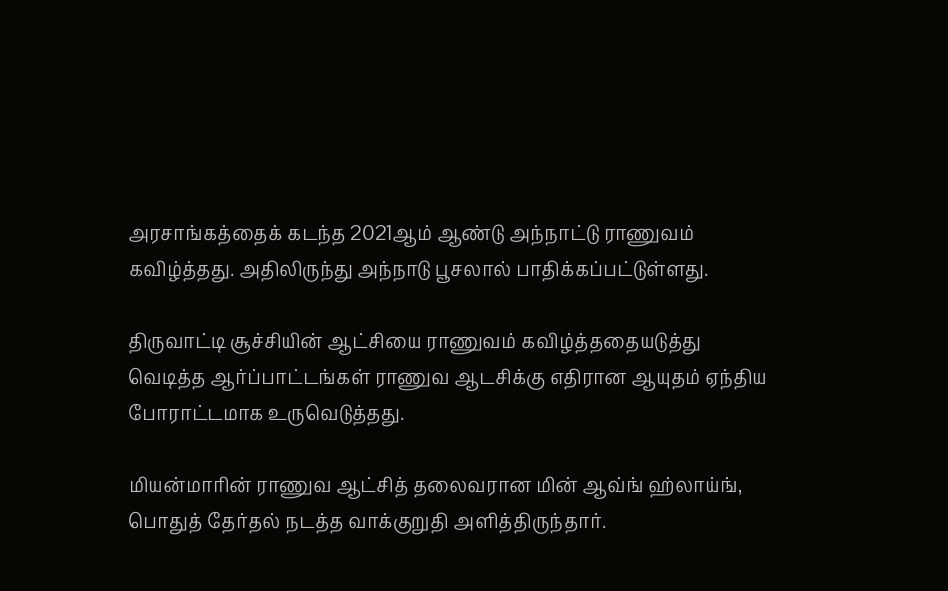அரசாங்கத்தைக் கடந்த 2021ஆம் ஆண்டு அந்நாட்டு ராணுவம் கவிழ்த்தது. அதிலிருந்து அந்நாடு பூசலால் பாதிக்கப்பட்டுள்ளது.

திருவாட்டி சூச்சியின் ஆட்சியை ராணுவம் கவிழ்த்ததையடுத்து வெடித்த ஆர்ப்பாட்டங்கள் ராணுவ ஆடசிக்கு எதிரான ஆயுதம் ஏந்திய போராட்டமாக உருவெடுத்தது.

மியன்மாரின் ராணுவ ஆட்சித் தலைவரான மின் ஆவ்ங் ஹ்லாய்ங், பொதுத் தேர்தல் நடத்த வாக்குறுதி அளித்திருந்தார்.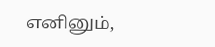எனினும்,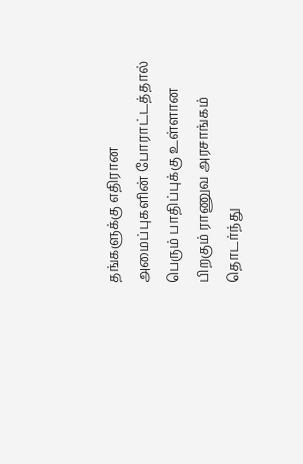தங்களுக்கு எதிரான அமைப்புகளின் போராட்டத்தால் பெரும் பாதிப்புக்கு உள்ளான பிறகும் ராணுவ அரசாங்கம் தொடர்ந்து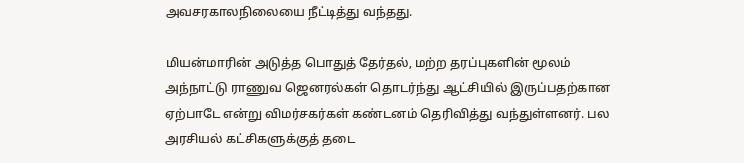அவசரகாலநிலையை நீட்டித்து வந்தது.

மியன்மாரின் அடுத்த பொதுத் தேர்தல், மற்ற தரப்புகளின் மூலம் அந்நாட்டு ராணுவ ஜெனரல்கள் தொடர்ந்து ஆட்சியில் இருப்பதற்கான ஏற்பாடே என்று விமர்சகர்கள் கண்டனம் தெரிவித்து வந்துள்ளனர். பல அரசியல் கட்சிகளுக்குத் தடை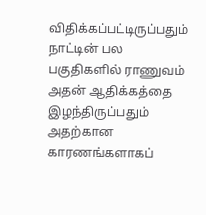விதிக்கப்பட்டிருப்பதும் நாட்டின் பல பகுதிகளில் ராணுவம் அதன் ஆதிக்கத்தை இழந்திருப்பதும் அதற்கான காரணங்களாகப்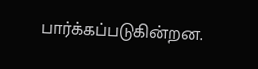பார்க்கப்படுகின்றன.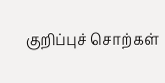குறிப்புச் சொற்கள்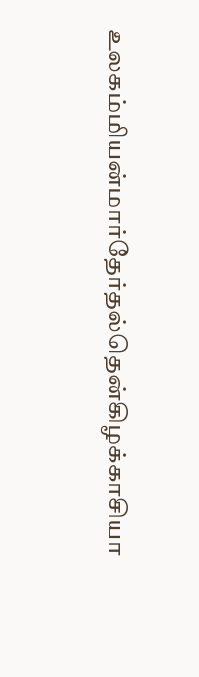உலகம்மியன்மார்தேர்தல்தென்கிழக்காசியா